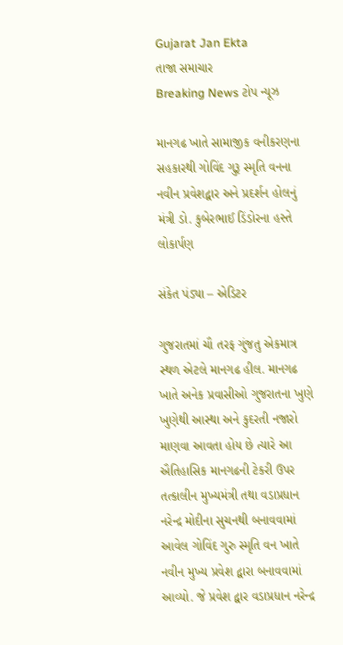Gujarat Jan Ekta
તાજા સમાચાર
Breaking News ટોપ ન્યૂઝ

માનગઢ ખાતે સામાજીક વનીકરણના સહકારથી ગોવિંદ ગુરૂ સ્મૃતિ વનના નવીન પ્રવેશદ્વાર અને પ્રદર્શન હોલનું મંત્રી ડો. કુબેરભાઈ ડિંડોરના હસ્તે લોકાર્પણ

સંકેત પંડ્યા – એડિટર

ગુજરાતમાં ચૌ તરફ ગુંજતુ એકમાત્ર સ્થળ એટલે માનગઢ હીલ. માનગઢ ખાતે અનેક પ્રવાસીઓ ગુજરાતના ખુણે ખુણેથી આસ્થા અને કુદરતી નજારો માણવા આવતા હોય છે ત્યારે આ ઐતિહાસિક માનગઢની ટેકરી ઉપર તત્કાલીન મુખ્યમંત્રી તથા વડાપ્રધાન નરેન્દ્ર મોદીના સુચનથી બનાવવામાં આવેલ ગોવિંદ ગુરુ સ્મૃતિ વન ખાતે નવીન મુખ્ય પ્રવેશ દ્વારા બનાવવામાં આવ્યો. જે પ્રવેશ દ્વાર વડાપ્રધાન નરેન્દ્ર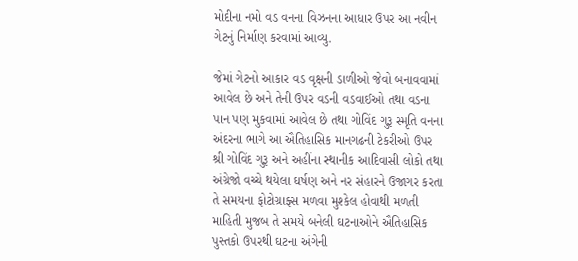મોદીના નમો વડ વનના વિઝનના આધાર ઉપર આ નવીન ગેટનું નિર્માણ કરવામાં આવ્યુ.

જેમાં ગેટનો આકાર વડ વૃક્ષની ડાળીઓ જેવો બનાવવામાં આવેલ છે અને તેની ઉપર વડની વડવાઈઓ તથા વડના પાન પણ મુકવામાં આવેલ છે તથા ગોવિંદ ગુરૂ સ્મૃતિ વનના અંદરના ભાગે આ ઐતિહાસિક માનગઢની ટેકરીઓ ઉપર શ્રી ગોવિંદ ગુરૂ અને અહીંના સ્થાનીક આદિવાસી લોકો તથા અંગ્રેજો વચ્ચે થયેલા ઘર્ષણ અને નર સંહારને ઉજાગર કરતા તે સમયના ફોટોગ્રાફ્સ મળવા મુશ્કેલ હોવાથી મળતી માહિતી મુજબ તે સમયે બનેલી ઘટનાઓને ઐતિહાસિક પુસ્તકો ઉપરથી ઘટના અંગેની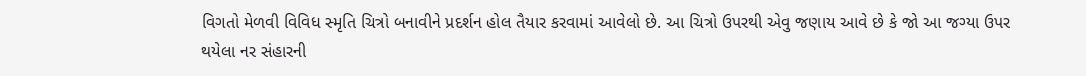વિગતો મેળવી વિવિધ સ્મૃતિ ચિત્રો બનાવીને પ્રદર્શન હોલ તૈયાર કરવામાં આવેલો છે. આ ચિત્રો ઉપરથી એવુ જણાય આવે છે કે જો આ જગ્યા ઉપર થયેલા નર સંહારની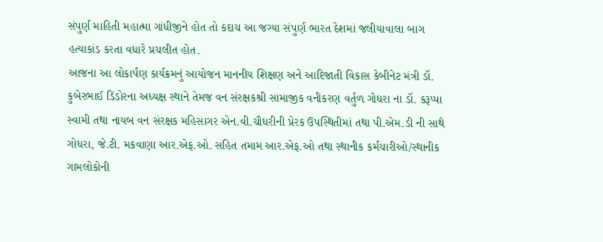સંપુર્ણ માહિતી મહાત્મા ગાંધીજીને હોત તો કદાચ આ જગ્યા સંપુર્ણ ભારત દેશમાં જલીયાવાલા બાગ હત્યાકાંડ કરતા વધારે પ્રચલીત હોત.
આજના આ લોકાર્પણ કાર્યક્રમનું આયોજન માનનીય શિક્ષણ અને આદિજાતી વિકાસ કેબીનેટ મંત્રી ડૉ. કુબેરભાઈ ડિંડોરના અધ્યક્ષ સ્થાને તેમજ વન સંરક્ષકશ્રી સામાજીક વનીકરણ વર્તુળ ગોધરા ના ડૉ. કરૂપ્પા સ્વામી તથા નાયબ વન સંરક્ષક મહિસાગર એન.વી.ચૌધરીની પ્રેરક ઉપસ્થિતીમાં તથા પી.એમ.ડી ની સાથે ગોધરા, જે.ટી. મકવાણા આર.એફ.ઓ. સહિત તમામ આર.એફ.ઓ તથા સ્થાનીક કર્મચારીઓ/સ્થાનીક ગામલોકોની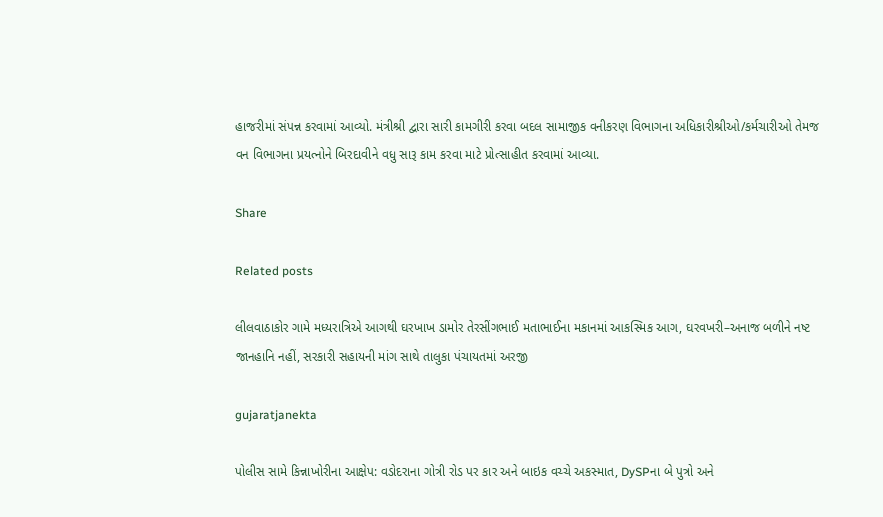હાજરીમાં સંપન્ન કરવામાં આવ્યો. મંત્રીશ્રી દ્વારા સારી કામગીરી કરવા બદલ સામાજીક વનીકરણ વિભાગના અધિકારીશ્રીઓ/કર્મચારીઓ તેમજ વન વિભાગના પ્રયત્નોને બિરદાવીને વધુ સારૂ કામ કરવા માટે પ્રોત્સાહીત કરવામાં આવ્યા.

Share

Related posts

લીલવાઠાકોર ગામે મધ્યરાત્રિએ આગથી ઘરખાખ ડામોર તેરસીંગભાઈ મતાભાઈના મકાનમાં આકસ્મિક આગ, ઘરવખરી–અનાજ બળીને નષ્ટ જાનહાનિ નહીં, સરકારી સહાયની માંગ સાથે તાલુકા પંચાયતમાં અરજી

gujaratjanekta

પોલીસ સામે કિન્નાખોરીના આક્ષેપ: વડોદરાના ગોત્રી રોડ પર કાર અને બાઇક વચ્ચે અકસ્માત, DySPના બે પુત્રો અને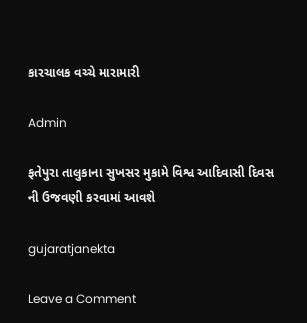કારચાલક વચ્ચે મારામારી

Admin

ફતેપુરા તાલુકાના સુખસર મુકામે વિશ્વ આદિવાસી દિવસ ની ઉજવણી કરવામાં આવશે

gujaratjanekta

Leave a Comment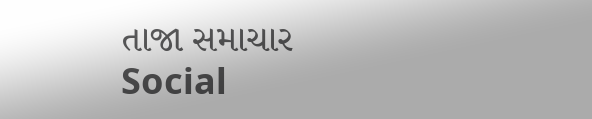તાજા સમાચાર
Social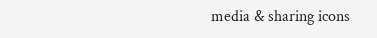media & sharing icons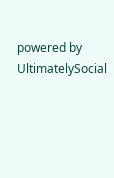powered by UltimatelySocial